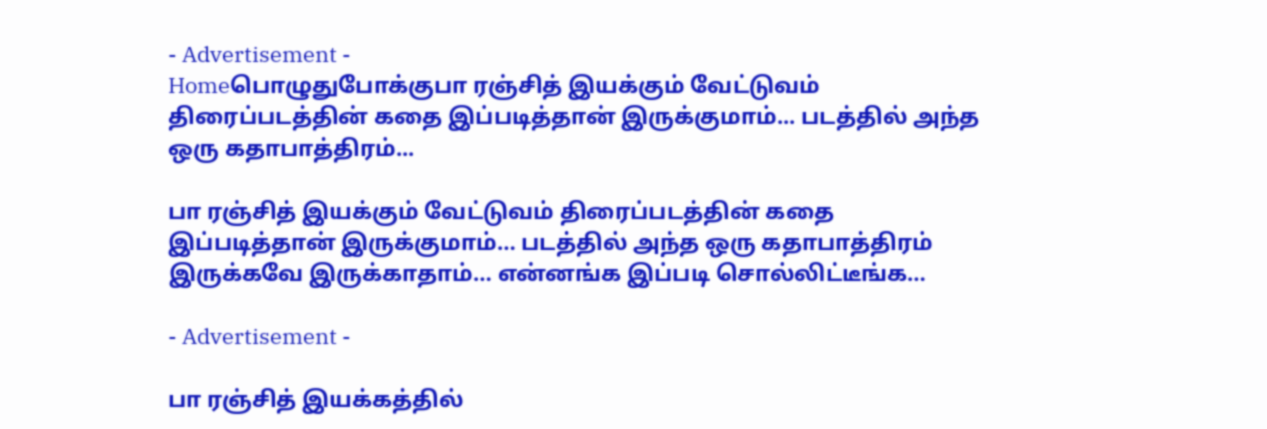- Advertisement -
Homeபொழுதுபோக்குபா ரஞ்சித் இயக்கும் வேட்டுவம் திரைப்படத்தின் கதை இப்படித்தான் இருக்குமாம்... படத்தில் அந்த ஒரு கதாபாத்திரம்...

பா ரஞ்சித் இயக்கும் வேட்டுவம் திரைப்படத்தின் கதை இப்படித்தான் இருக்குமாம்… படத்தில் அந்த ஒரு கதாபாத்திரம் இருக்கவே இருக்காதாம்… என்னங்க இப்படி சொல்லிட்டீங்க…

- Advertisement -

பா ரஞ்சித் இயக்கத்தில்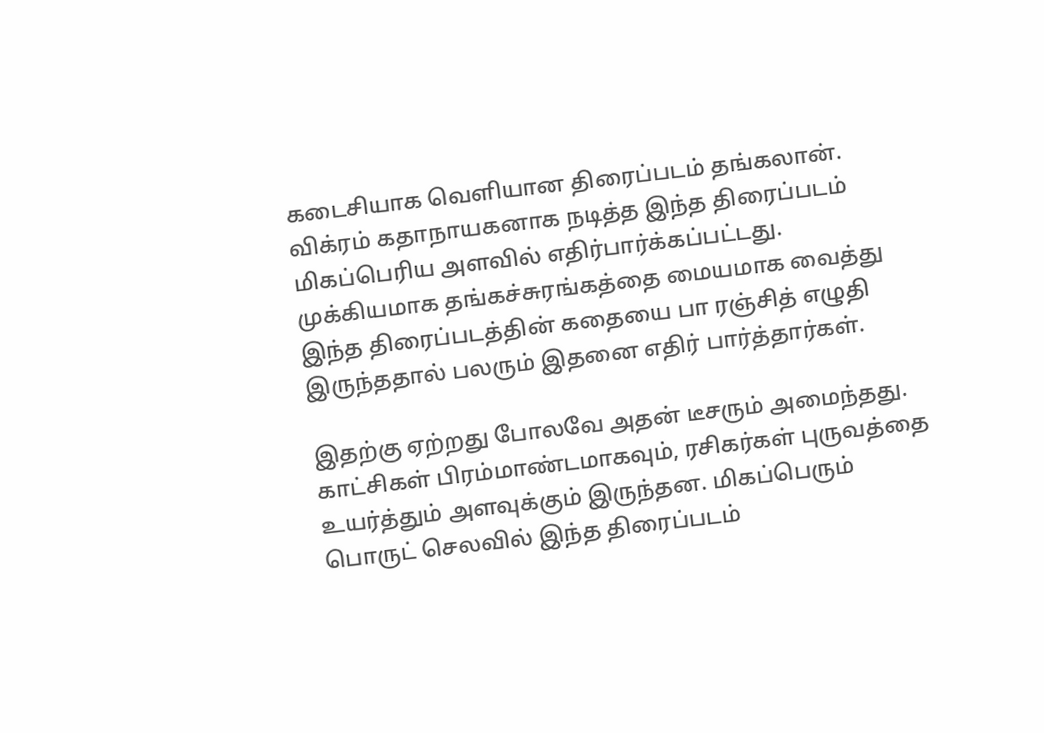கடைசியாக வெளியான திரைப்படம் தங்கலான். விக்ரம் கதாநாயகனாக நடித்த இந்த திரைப்படம் மிகப்பெரிய அளவில் எதிர்பார்க்கப்பட்டது. முக்கியமாக தங்கச்சுரங்கத்தை மையமாக வைத்து இந்த திரைப்படத்தின் கதையை பா ரஞ்சித் எழுதி இருந்ததால் பலரும் இதனை எதிர் பார்த்தார்கள்.

இதற்கு ஏற்றது போலவே அதன் டீசரும் அமைந்தது. காட்சிகள் பிரம்மாண்டமாகவும், ரசிகர்கள் புருவத்தை உயர்த்தும் அளவுக்கும் இருந்தன. மிகப்பெரும் பொருட் செலவில் இந்த திரைப்படம்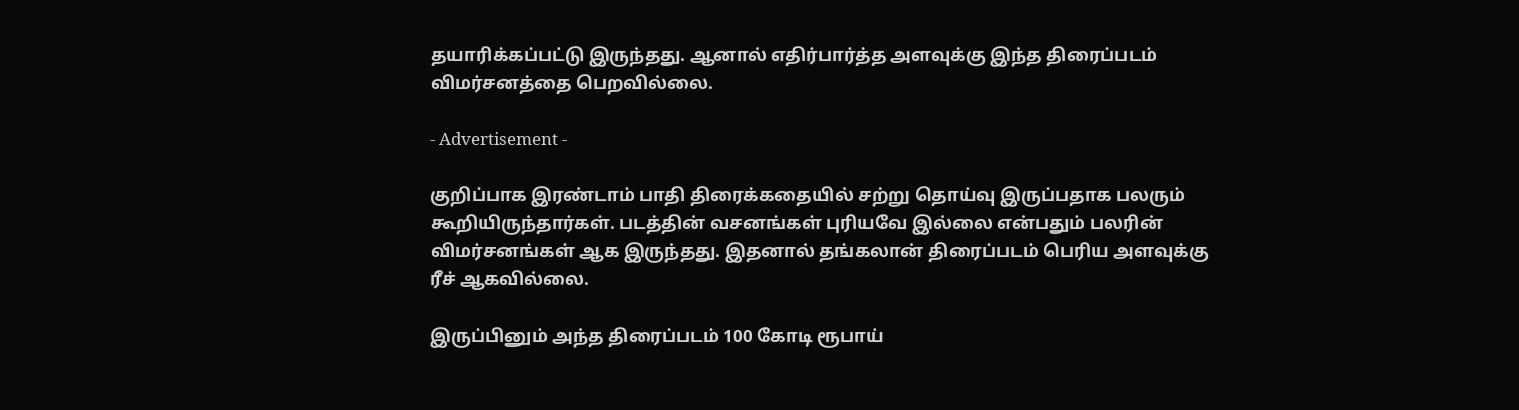தயாரிக்கப்பட்டு இருந்தது. ஆனால் எதிர்பார்த்த அளவுக்கு இந்த திரைப்படம் விமர்சனத்தை பெறவில்லை.

- Advertisement -

குறிப்பாக இரண்டாம் பாதி திரைக்கதையில் சற்று தொய்வு இருப்பதாக பலரும் கூறியிருந்தார்கள். படத்தின் வசனங்கள் புரியவே இல்லை என்பதும் பலரின் விமர்சனங்கள் ஆக இருந்தது. இதனால் தங்கலான் திரைப்படம் பெரிய அளவுக்கு ரீச் ஆகவில்லை.

இருப்பினும் அந்த திரைப்படம் 100 கோடி ரூபாய்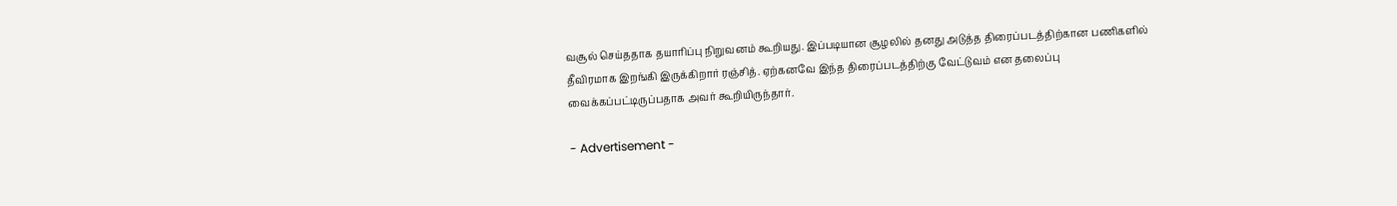வசூல் செய்ததாக தயாரிப்பு நிறுவனம் கூறியது. இப்படியான சூழலில் தனது அடுத்த திரைப்படத்திற்கான பணிகளில் தீவிரமாக இறங்கி இருக்கிறார் ரஞ்சித். ஏற்கனவே இந்த திரைப்படத்திற்கு வேட்டுவம் என தலைப்பு வைக்கப்பட்டிருப்பதாக அவர் கூறியிருந்தார்.

- Advertisement -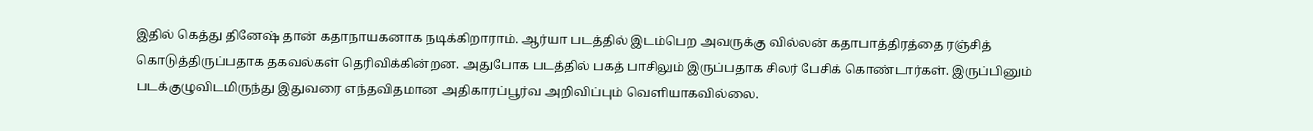இதில் கெத்து தினேஷ் தான் கதாநாயகனாக நடிக்கிறாராம். ஆர்யா படத்தில் இடம்பெற அவருக்கு வில்லன் கதாபாத்திரத்தை ரஞ்சித் கொடுத்திருப்பதாக தகவல்கள் தெரிவிக்கின்றன. அதுபோக படத்தில் பகத் பாசிலும் இருப்பதாக சிலர் பேசிக் கொண்டார்கள். இருப்பினும் படக்குழுவிடமிருந்து இதுவரை எந்தவிதமான அதிகாரப்பூர்வ அறிவிப்பும் வெளியாகவில்லை.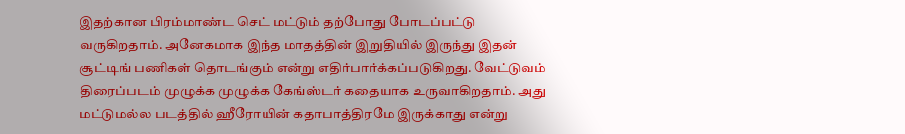இதற்கான பிரம்மாண்ட செட் மட்டும் தற்போது போடப்பட்டு வருகிறதாம். அனேகமாக இந்த மாதத்தின் இறுதியில் இருந்து இதன் சூட்டிங் பணிகள் தொடங்கும் என்று எதிர்பார்க்கப்படுகிறது. வேட்டுவம் திரைப்படம் முழுக்க முழுக்க கேங்ஸ்டர் கதையாக உருவாகிறதாம். அது மட்டுமல்ல படத்தில் ஹீரோயின் கதாபாத்திரமே இருக்காது என்று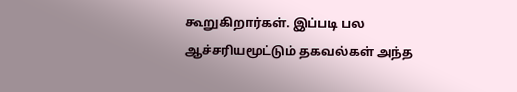கூறுகிறார்கள். இப்படி பல ஆச்சரியமூட்டும் தகவல்கள் அந்த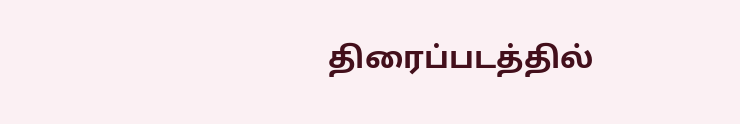திரைப்படத்தில்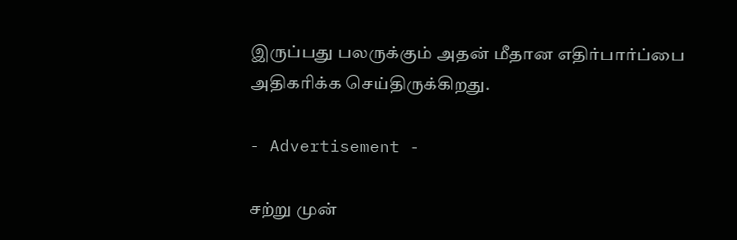இருப்பது பலருக்கும் அதன் மீதான எதிர்பார்ப்பை அதிகரிக்க செய்திருக்கிறது.

- Advertisement -

சற்று முன்